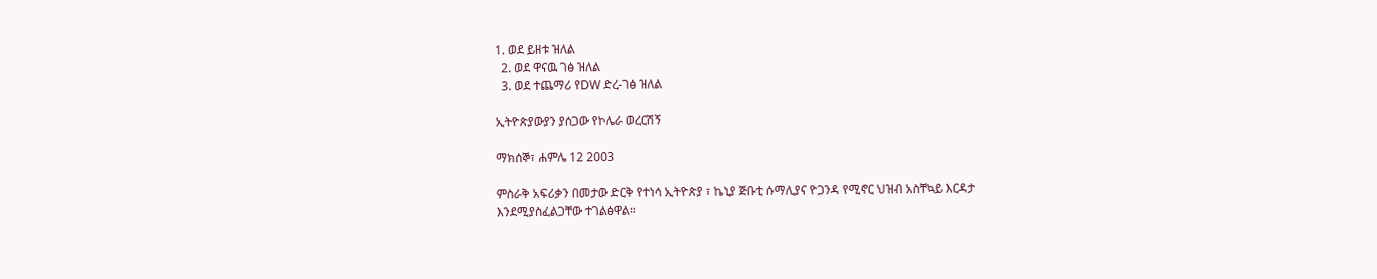1. ወደ ይዘቱ ዝለል
  2. ወደ ዋናዉ ገፅ ዝለል
  3. ወደ ተጨማሪ የDW ድረ-ገፅ ዝለል

ኢትዮጵያውያን ያሰጋው የኮሌራ ወረርሽኝ

ማክሰኞ፣ ሐምሌ 12 2003

ምስራቅ አፍሪቃን በመታው ድርቅ የተነሳ ኢትዮጵያ ፣ ኬኒያ ጅቡቲ ሱማሊያና ዮጋንዳ የሚኖር ህዝብ አስቸኳይ እርዳታ እንደሚያስፈልጋቸው ተገልፅዋል።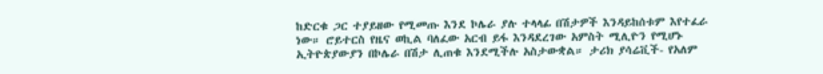ከድርቁ ጋር ተያይዘው የሚመጡ እንደ ኮሌራ ያሉ ተላላፊ በሽታዎች እንዳይከሰቱም እየተፈራ ነው። ሮይተርስ የዜና ወኪል ባለፈው አርብ ይፋ እንዳደረገው አምስት ሚሊዮን የሚሆኑ ኢትዮጵያውያን በኮሌራ በሽታ ሊጠቁ እንደሚችሉ አስታውቋል። ታሪክ ያሳሬቪች- የአለም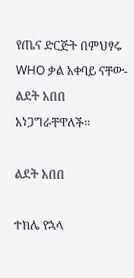የጤና ድርጅት በምህፃሩ WHO ቃል አቀባይ ናቸው- ልደት አበበ አነጋግራቸዋለች።

ልደት አበበ

ተክሌ የኋላ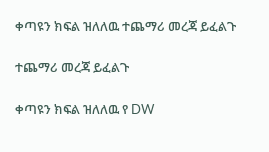ቀጣዩን ክፍል ዝለለዉ ተጨማሪ መረጃ ይፈልጉ

ተጨማሪ መረጃ ይፈልጉ

ቀጣዩን ክፍል ዝለለዉ የ DW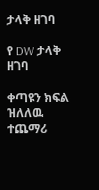ታላቅ ዘገባ

የ DW ታላቅ ዘገባ

ቀጣዩን ክፍል ዝለለዉ ተጨማሪ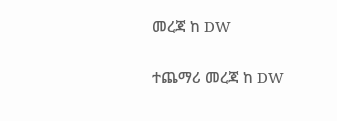መረጃ ከ DW

ተጨማሪ መረጃ ከ DW